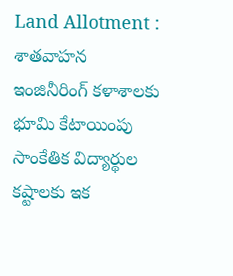Land Allotment : శాతవాహన ఇంజినీరింగ్ కళాశాలకు భూమి కేటాయింపు
సాంకేతిక విద్యార్థుల కష్టాలకు ఇక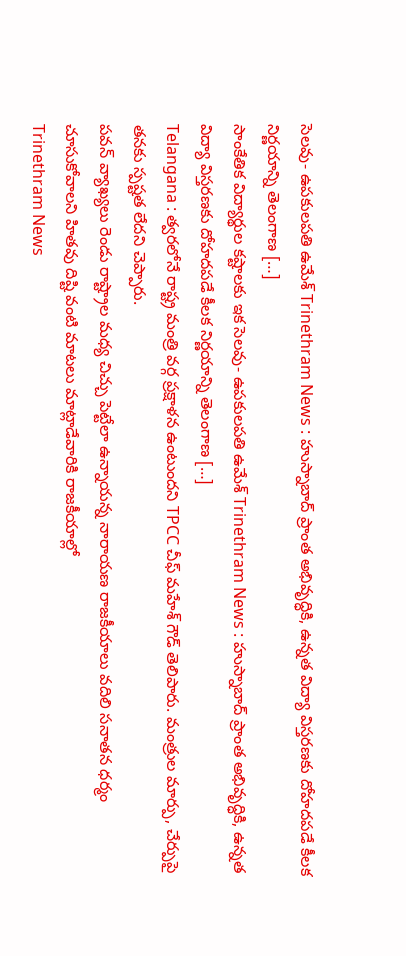సెలవు- ఉపకులపతి ఉమేశ్ Trinethram News : హుస్నాబాద్ ప్రాంత అభివృద్ధికి, ఉన్నత విద్యా విస్తరణకు దోహదపడే కీలక నిర్ణయాన్ని తెలంగాణ […]
సాంకేతిక విద్యార్థుల కష్టాలకు ఇక సెలవు- ఉపకులపతి ఉమేశ్ Trinethram News : హుస్నాబాద్ ప్రాంత అభివృద్ధికి, ఉన్నత విద్యా విస్తరణకు దోహదపడే కీలక నిర్ణయాన్ని తెలంగాణ […]
Telangana : త్వరలోనే రాష్ట్ర మంత్రి వర్గ ప్రక్షాళన ఉంటుందని TPCC చీఫ్ మహేశ్ గౌడ్ తెలిపారు. మంత్రుల మార్పు, చేర్పుపై తనకు స్పష్టత లేదని చెప్పారు.
పవన్ వ్యాఖ్యలు రెండు రాష్ట్రాల మధ్య చిచ్చు పెట్టేలా ఉన్నాయన్న నారాయణ రాజకీయాలు వదిలి సనాతన ధర్మం చూసుకోవాలని హితవు దిష్టి వంటి మాటలు మాట్లాడేవారికి రాజకీయాల్లో
Trinethram News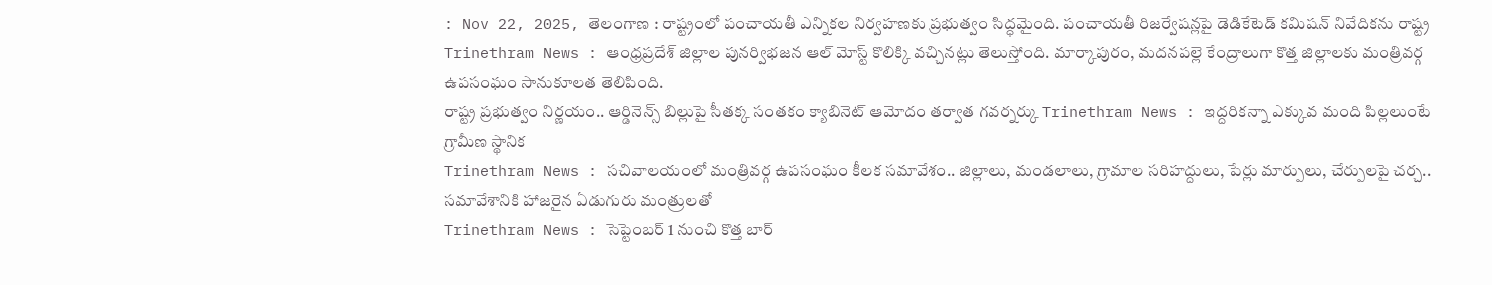: Nov 22, 2025, తెలంగాణ : రాష్ట్రంలో పంచాయతీ ఎన్నికల నిర్వహణకు ప్రభుత్వం సిద్ధమైంది. పంచాయతీ రిజర్వేషన్లపై డెడికేటెడ్ కమిషన్ నివేదికను రాష్ట్ర
Trinethram News : ఆంధ్రప్రదేశ్ జిల్లాల పునర్విభజన ఆల్ మోస్ట్ కొలిక్కి వచ్చినట్లు తెలుస్తోంది. మార్కాపురం, మదనపల్లె కేంద్రాలుగా కొత్త జిల్లాలకు మంత్రివర్గ ఉపసంఘం సానుకూలత తెలిపింది.
రాష్ట్ర ప్రభుత్వం నిర్ణయం.. ఆర్డినెన్స్ బిల్లుపై సీతక్క సంతకం క్యాబినెట్ ఆమోదం తర్వాత గవర్నర్కు Trinethram News : ఇద్దరికన్నా ఎక్కువ మంది పిల్లలుంటే గ్రామీణ స్థానిక
Trinethram News : సచివాలయంలో మంత్రివర్గ ఉపసంఘం కీలక సమావేశం.. జిల్లాలు, మండలాలు, గ్రామాల సరిహద్దులు, పేర్లు మార్పులు, చేర్పులపై చర్చ.. సమావేశానికి హాజరైన ఏడుగురు మంత్రులతో
Trinethram News : సెప్టెంబర్ 1 నుంచి కొత్త బార్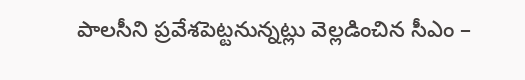పాలసీని ప్రవేశపెట్టనున్నట్లు వెల్లడించిన సీఎం –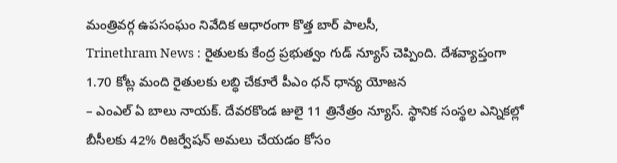మంత్రివర్గ ఉపసంఘం నివేదిక ఆధారంగా కొత్త బార్ పాలసీ,
Trinethram News : రైతులకు కేంద్ర ప్రభుత్వం గుడ్ న్యూస్ చెప్పింది. దేశవ్యాప్తంగా 1.70 కోట్ల మంది రైతులకు లబ్ధి చేకూరే పీఎం ధన్ ధాన్య యోజన
– ఎంఎల్ ఏ బాలు నాయక్. దేవరకొండ జులై 11 త్రినేత్రం న్యూస్. స్థానిక సంస్థల ఎన్నికల్లో బీసీలకు 42% రిజర్వేషన్ అమలు చేయడం కోసం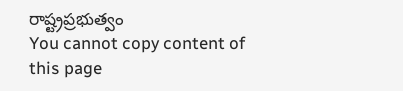రాష్ట్రప్రభుత్వం
You cannot copy content of this page